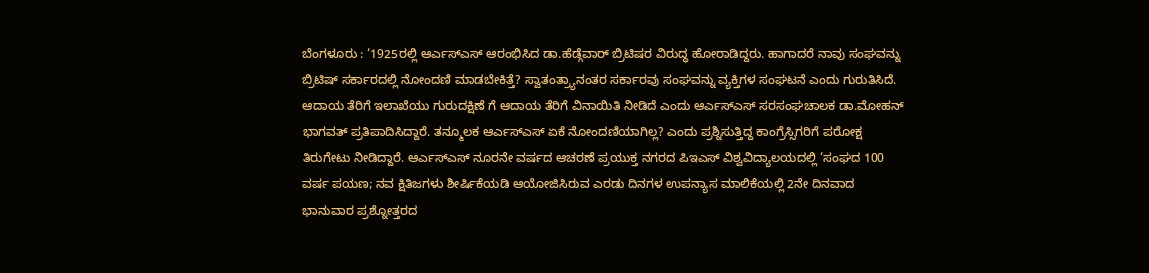ಬೆಂಗಳೂರು : ‘1925ರಲ್ಲಿ ಆರ್ಎಸ್ಎಸ್ ಆರಂಭಿಸಿದ ಡಾ.ಹೆಡ್ಗೆವಾರ್ ಬ್ರಿಟಿಷರ ವಿರುದ್ಧ ಹೋರಾಡಿದ್ದರು. ಹಾಗಾದರೆ ನಾವು ಸಂಘವನ್ನು ಬ್ರಿಟಿಷ್ ಸರ್ಕಾರದಲ್ಲಿ ನೋಂದಣಿ ಮಾಡಬೇಕಿತ್ತೆ? ಸ್ವಾತಂತ್ರ್ಯಾನಂತರ ಸರ್ಕಾರವು ಸಂಘವನ್ನು ವ್ಯಕ್ತಿಗಳ ಸಂಘಟನೆ ಎಂದು ಗುರುತಿಸಿದೆ. ಆದಾಯ ತೆರಿಗೆ ಇಲಾಖೆಯು ಗುರುದಕ್ಷಿಣೆ ಗೆ ಆದಾಯ ತೆರಿಗೆ ವಿನಾಯಿತಿ ನೀಡಿದೆ ಎಂದು ಆರ್ಎಸ್ಎಸ್ ಸರಸಂಘಚಾಲಕ ಡಾ.ಮೋಹನ್ ಭಾಗವತ್ ಪ್ರತಿಪಾದಿಸಿದ್ದಾರೆ. ತನ್ಮೂಲಕ ಆರ್ಎಸ್ಎಸ್ ಏಕೆ ನೋಂದಣಿಯಾಗಿಲ್ಲ? ಎಂದು ಪ್ರಶ್ನಿಸುತ್ತಿದ್ದ ಕಾಂಗ್ರೆಸ್ಸಿಗರಿಗೆ ಪರೋಕ್ಷ ತಿರುಗೇಟು ನೀಡಿದ್ದಾರೆ. ಆರ್ಎಸ್ಎಸ್ ನೂರನೇ ವರ್ಷದ ಆಚರಣೆ ಪ್ರಯುಕ್ತ ನಗರದ ಪಿಇಎಸ್ ವಿಶ್ವವಿದ್ಯಾಲಯದಲ್ಲಿ ‘ಸಂಘದ 100 ವರ್ಷ ಪಯಣ; ನವ ಕ್ಷಿತಿಜಗಳು ಶೀರ್ಷಿಕೆಯಡಿ ಆಯೋಜಿಸಿರುವ ಎರಡು ದಿನಗಳ ಉಪನ್ಯಾಸ ಮಾಲಿಕೆಯಲ್ಲಿ 2ನೇ ದಿನವಾದ ಭಾನುವಾರ ಪ್ರಶ್ನೋತ್ತರದ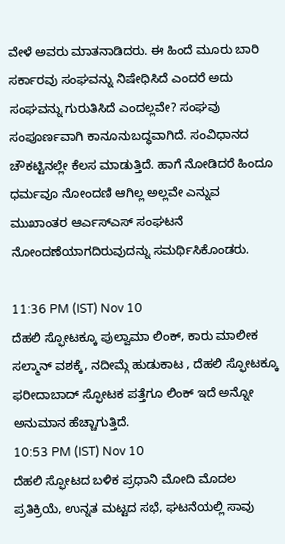ವೇಳೆ ಅವರು ಮಾತನಾಡಿದರು. ಈ ಹಿಂದೆ ಮೂರು ಬಾರಿ ಸರ್ಕಾರವು ಸಂಘವನ್ನು ನಿಷೇಧಿಸಿದೆ ಎಂದರೆ ಅದು ಸಂಘವನ್ನು ಗುರುತಿಸಿದೆ ಎಂದಲ್ಲವೇ? ಸಂಘವು ಸಂಪೂರ್ಣವಾಗಿ ಕಾನೂನುಬದ್ಧವಾಗಿದೆ. ಸಂವಿಧಾನದ ಚೌಕಟ್ಟಿನಲ್ಲೇ ಕೆಲಸ ಮಾಡುತ್ತಿದೆ. ಹಾಗೆ ನೋಡಿದರೆ ಹಿಂದೂ ಧರ್ಮವೂ ನೋಂದಣಿ ಆಗಿಲ್ಲ ಅಲ್ಲವೇ ಎನ್ನುವ ಮುಖಾಂತರ ಆರ್ಎಸ್ಎಸ್ ಸಂಘಟನೆ ನೋಂದಣೆಯಾಗದಿರುವುದನ್ನು ಸಮರ್ಥಿಸಿಕೊಂಡರು.

11:36 PM (IST) Nov 10
ದೆಹಲಿ ಸ್ಫೋಟಕ್ಕೂ ಪುಲ್ವಾಮಾ ಲಿಂಕ್, ಕಾರು ಮಾಲೀಕ ಸಲ್ಮಾನ್ ವಶಕ್ಕೆ, ನದೀಮ್ಗೆ ಹುಡುಕಾಟ , ದೆಹಲಿ ಸ್ಫೋಟಕ್ಕೂ ಫರೀದಾಬಾದ್ ಸ್ಫೋಟಕ ಪತ್ತೆಗೂ ಲಿಂಕ್ ಇದೆ ಅನ್ನೋ ಅನುಮಾನ ಹೆಚ್ಚಾಗುತ್ತಿದೆ.
10:53 PM (IST) Nov 10
ದೆಹಲಿ ಸ್ಫೋಟದ ಬಳಿಕ ಪ್ರಧಾನಿ ಮೋದಿ ಮೊದಲ ಪ್ರತಿಕ್ರಿಯೆ, ಉನ್ನತ ಮಟ್ಟದ ಸಭೆ, ಘಟನೆಯಲ್ಲಿ ಸಾವು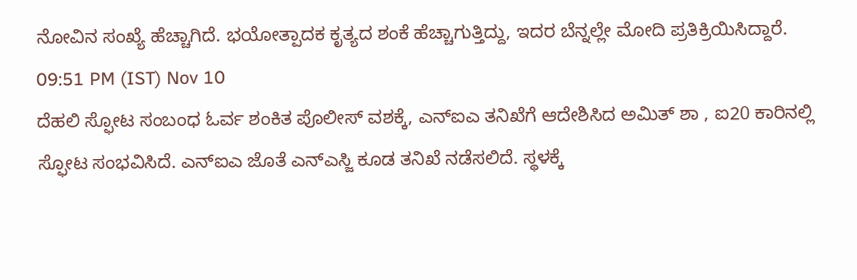ನೋವಿನ ಸಂಖ್ಯೆ ಹೆಚ್ಚಾಗಿದೆ. ಭಯೋತ್ಪಾದಕ ಕೃತ್ಯದ ಶಂಕೆ ಹೆಚ್ಚಾಗುತ್ತಿದ್ದು, ಇದರ ಬೆನ್ನಲ್ಲೇ ಮೋದಿ ಪ್ರತಿಕ್ರಿಯಿಸಿದ್ದಾರೆ.
09:51 PM (IST) Nov 10
ದೆಹಲಿ ಸ್ಫೋಟ ಸಂಬಂಧ ಓರ್ವ ಶಂಕಿತ ಪೊಲೀಸ್ ವಶಕ್ಕೆ, ಎನ್ಐಎ ತನಿಖೆಗೆ ಆದೇಶಿಸಿದ ಅಮಿತ್ ಶಾ , ಐ20 ಕಾರಿನಲ್ಲಿ ಸ್ಫೋಟ ಸಂಭವಿಸಿದೆ. ಎನ್ಐಎ ಜೊತೆ ಎನ್ಎಸ್ಜಿ ಕೂಡ ತನಿಖೆ ನಡೆಸಲಿದೆ. ಸ್ಥಳಕ್ಕೆ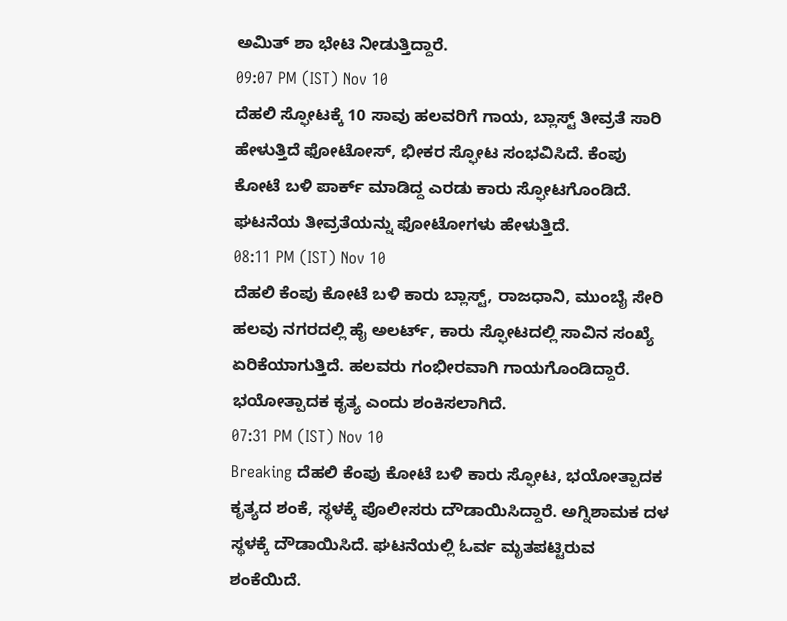ಅಮಿತ್ ಶಾ ಭೇಟಿ ನೀಡುತ್ತಿದ್ದಾರೆ.
09:07 PM (IST) Nov 10
ದೆಹಲಿ ಸ್ಫೋಟಕ್ಕೆ 10 ಸಾವು ಹಲವರಿಗೆ ಗಾಯ, ಬ್ಲಾಸ್ಟ್ ತೀವ್ರತೆ ಸಾರಿ ಹೇಳುತ್ತಿದೆ ಫೋಟೋಸ್, ಭೀಕರ ಸ್ಫೋಟ ಸಂಭವಿಸಿದೆ. ಕೆಂಪು ಕೋಟೆ ಬಳಿ ಪಾರ್ಕ್ ಮಾಡಿದ್ದ ಎರಡು ಕಾರು ಸ್ಫೋಟಗೊಂಡಿದೆ. ಘಟನೆಯ ತೀವ್ರತೆಯನ್ನು ಫೋಟೋಗಳು ಹೇಳುತ್ತಿದೆ.
08:11 PM (IST) Nov 10
ದೆಹಲಿ ಕೆಂಪು ಕೋಟೆ ಬಳಿ ಕಾರು ಬ್ಲಾಸ್ಟ್, ರಾಜಧಾನಿ, ಮುಂಬೈ ಸೇರಿ ಹಲವು ನಗರದಲ್ಲಿ ಹೈ ಅಲರ್ಟ್, ಕಾರು ಸ್ಫೋಟದಲ್ಲಿ ಸಾವಿನ ಸಂಖ್ಯೆ ಏರಿಕೆಯಾಗುತ್ತಿದೆ. ಹಲವರು ಗಂಭೀರವಾಗಿ ಗಾಯಗೊಂಡಿದ್ದಾರೆ. ಭಯೋತ್ಪಾದಕ ಕೃತ್ಯ ಎಂದು ಶಂಕಿಸಲಾಗಿದೆ.
07:31 PM (IST) Nov 10
Breaking ದೆಹಲಿ ಕೆಂಪು ಕೋಟೆ ಬಳಿ ಕಾರು ಸ್ಫೋಟ, ಭಯೋತ್ಪಾದಕ ಕೃತ್ಯದ ಶಂಕೆ, ಸ್ಥಳಕ್ಕೆ ಪೊಲೀಸರು ದೌಡಾಯಿಸಿದ್ದಾರೆ. ಅಗ್ನಿಶಾಮಕ ದಳ ಸ್ಥಳಕ್ಕೆ ದೌಡಾಯಿಸಿದೆ. ಘಟನೆಯಲ್ಲಿ ಓರ್ವ ಮೃತಪಟ್ಟಿರುವ ಶಂಕೆಯಿದೆ.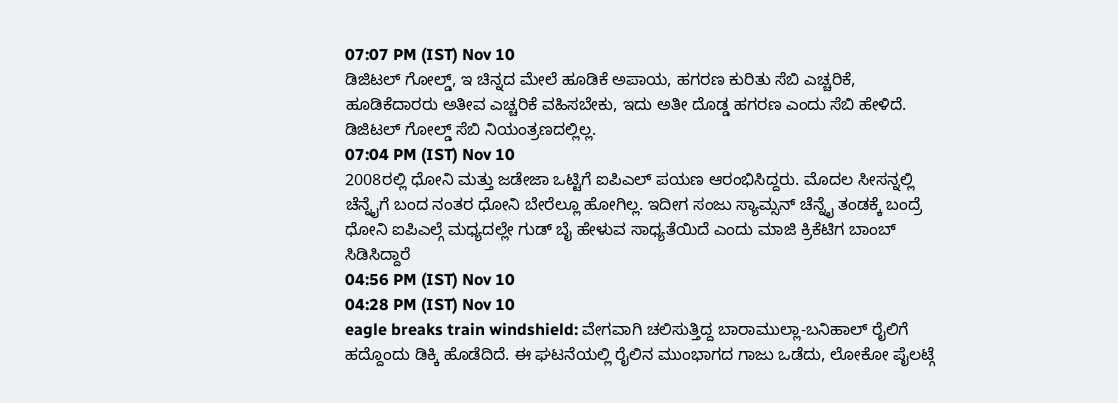07:07 PM (IST) Nov 10
ಡಿಜಿಟಲ್ ಗೋಲ್ಡ್, ಇ ಚಿನ್ನದ ಮೇಲೆ ಹೂಡಿಕೆ ಅಪಾಯ, ಹಗರಣ ಕುರಿತು ಸೆಬಿ ಎಚ್ಚರಿಕೆ, ಹೂಡಿಕೆದಾರರು ಅತೀವ ಎಚ್ಚರಿಕೆ ವಹಿಸಬೇಕು, ಇದು ಅತೀ ದೊಡ್ಡ ಹಗರಣ ಎಂದು ಸೆಬಿ ಹೇಳಿದೆ. ಡಿಜಿಟಲ್ ಗೋಲ್ಡ್ ಸೆಬಿ ನಿಯಂತ್ರಣದಲ್ಲಿಲ್ಲ.
07:04 PM (IST) Nov 10
2008ರಲ್ಲಿ ಧೋನಿ ಮತ್ತು ಜಡೇಜಾ ಒಟ್ಟಿಗೆ ಐಪಿಎಲ್ ಪಯಣ ಆರಂಭಿಸಿದ್ದರು. ಮೊದಲ ಸೀಸನ್ನಲ್ಲಿ ಚೆನ್ನೈಗೆ ಬಂದ ನಂತರ ಧೋನಿ ಬೇರೆಲ್ಲೂ ಹೋಗಿಲ್ಲ. ಇದೀಗ ಸಂಜು ಸ್ಯಾಮ್ಸನ್ ಚೆನ್ನೈ ತಂಡಕ್ಕೆ ಬಂದ್ರೆ ಧೋನಿ ಐಪಿಎಲ್ಗೆ ಮಧ್ಯದಲ್ಲೇ ಗುಡ್ ಬೈ ಹೇಳುವ ಸಾಧ್ಯತೆಯಿದೆ ಎಂದು ಮಾಜಿ ಕ್ರಿಕೆಟಿಗ ಬಾಂಬ್ ಸಿಡಿಸಿದ್ದಾರೆ
04:56 PM (IST) Nov 10
04:28 PM (IST) Nov 10
eagle breaks train windshield: ವೇಗವಾಗಿ ಚಲಿಸುತ್ತಿದ್ದ ಬಾರಾಮುಲ್ಲಾ-ಬನಿಹಾಲ್ ರೈಲಿಗೆ ಹದ್ದೊಂದು ಡಿಕ್ಕಿ ಹೊಡೆದಿದೆ. ಈ ಘಟನೆಯಲ್ಲಿ ರೈಲಿನ ಮುಂಭಾಗದ ಗಾಜು ಒಡೆದು, ಲೋಕೋ ಪೈಲಟ್ಗೆ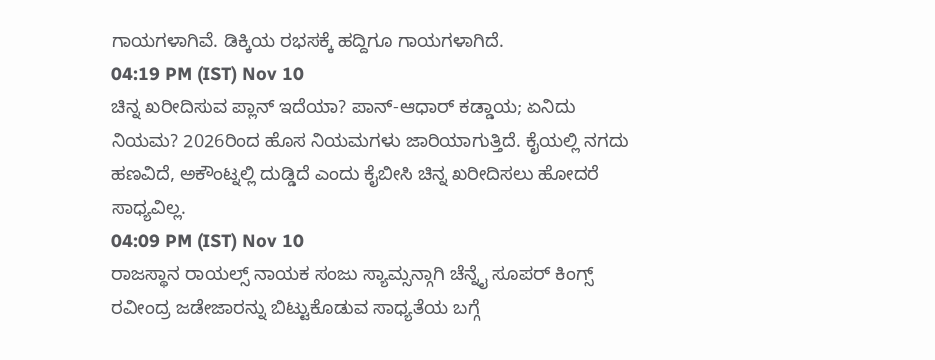ಗಾಯಗಳಾಗಿವೆ. ಡಿಕ್ಕಿಯ ರಭಸಕ್ಕೆ ಹದ್ದಿಗೂ ಗಾಯಗಳಾಗಿದೆ.
04:19 PM (IST) Nov 10
ಚಿನ್ನ ಖರೀದಿಸುವ ಪ್ಲಾನ್ ಇದೆಯಾ? ಪಾನ್-ಆಧಾರ್ ಕಡ್ಡಾಯ; ಏನಿದು ನಿಯಮ? 2026ರಿಂದ ಹೊಸ ನಿಯಮಗಳು ಜಾರಿಯಾಗುತ್ತಿದೆ. ಕೈಯಲ್ಲಿ ನಗದು ಹಣವಿದೆ, ಅಕೌಂಟ್ನಲ್ಲಿ ದುಡ್ಡಿದೆ ಎಂದು ಕೈಬೀಸಿ ಚಿನ್ನ ಖರೀದಿಸಲು ಹೋದರೆ ಸಾಧ್ಯವಿಲ್ಲ.
04:09 PM (IST) Nov 10
ರಾಜಸ್ಥಾನ ರಾಯಲ್ಸ್ ನಾಯಕ ಸಂಜು ಸ್ಯಾಮ್ಸನ್ಗಾಗಿ ಚೆನ್ನೈ ಸೂಪರ್ ಕಿಂಗ್ಸ್ ರವೀಂದ್ರ ಜಡೇಜಾರನ್ನು ಬಿಟ್ಟುಕೊಡುವ ಸಾಧ್ಯತೆಯ ಬಗ್ಗೆ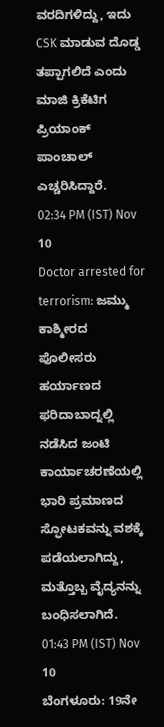ವರದಿಗಳಿದ್ದು, ಇದು CSK ಮಾಡುವ ದೊಡ್ಡ ತಪ್ಪಾಗಲಿದೆ ಎಂದು ಮಾಜಿ ಕ್ರಿಕೆಟಿಗ ಪ್ರಿಯಾಂಕ್ ಪಾಂಚಾಲ್ ಎಚ್ಚರಿಸಿದ್ದಾರೆ.
02:34 PM (IST) Nov 10
Doctor arrested for terrorism: ಜಮ್ಮು ಕಾಶ್ಮೀರದ ಪೊಲೀಸರು ಹರ್ಯಾಣದ ಫರಿದಾಬಾದ್ನಲ್ಲಿ ನಡೆಸಿದ ಜಂಟಿ ಕಾರ್ಯಾಚರಣೆಯಲ್ಲಿ ಭಾರಿ ಪ್ರಮಾಣದ ಸ್ಫೋಟಕವನ್ನು ವಶಕ್ಕೆ ಪಡೆಯಲಾಗಿದ್ದು, ಮತ್ತೊಬ್ಬ ವೈದ್ಯನನ್ನು ಬಂಧಿಸಲಾಗಿದೆ.
01:43 PM (IST) Nov 10
ಬೆಂಗಳೂರು: 19ನೇ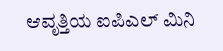ಆವೃತ್ತಿಯ ಐಪಿಎಲ್ ಮಿನಿ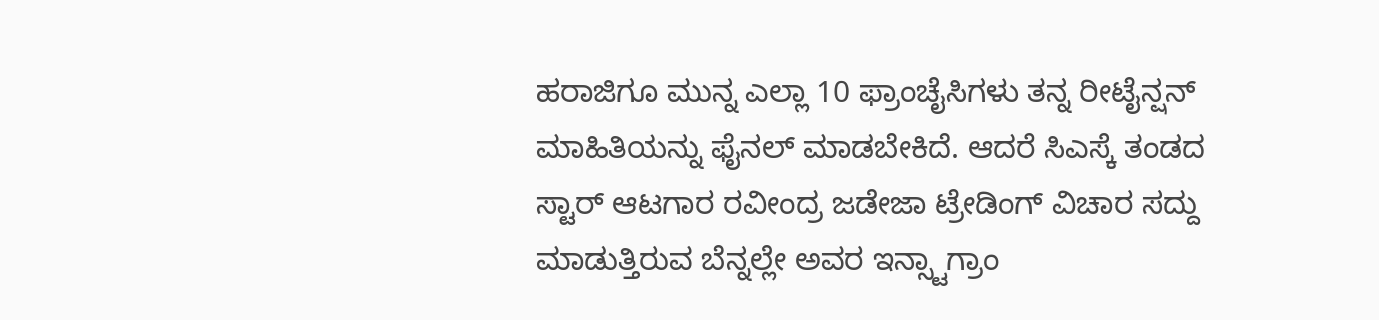ಹರಾಜಿಗೂ ಮುನ್ನ ಎಲ್ಲಾ 10 ಫ್ರಾಂಚೈಸಿಗಳು ತನ್ನ ರೀಟೈನ್ಷನ್ ಮಾಹಿತಿಯನ್ನು ಫೈನಲ್ ಮಾಡಬೇಕಿದೆ. ಆದರೆ ಸಿಎಸ್ಕೆ ತಂಡದ ಸ್ಟಾರ್ ಆಟಗಾರ ರವೀಂದ್ರ ಜಡೇಜಾ ಟ್ರೇಡಿಂಗ್ ವಿಚಾರ ಸದ್ದು ಮಾಡುತ್ತಿರುವ ಬೆನ್ನಲ್ಲೇ ಅವರ ಇನ್ಸ್ಟಾಗ್ರಾಂ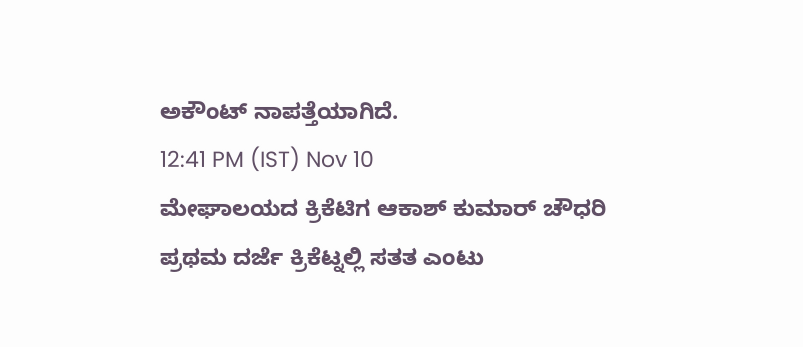ಅಕೌಂಟ್ ನಾಪತ್ತೆಯಾಗಿದೆ.
12:41 PM (IST) Nov 10
ಮೇಘಾಲಯದ ಕ್ರಿಕೆಟಿಗ ಆಕಾಶ್ ಕುಮಾರ್ ಚೌಧರಿ ಪ್ರಥಮ ದರ್ಜೆ ಕ್ರಿಕೆಟ್ನಲ್ಲಿ ಸತತ ಎಂಟು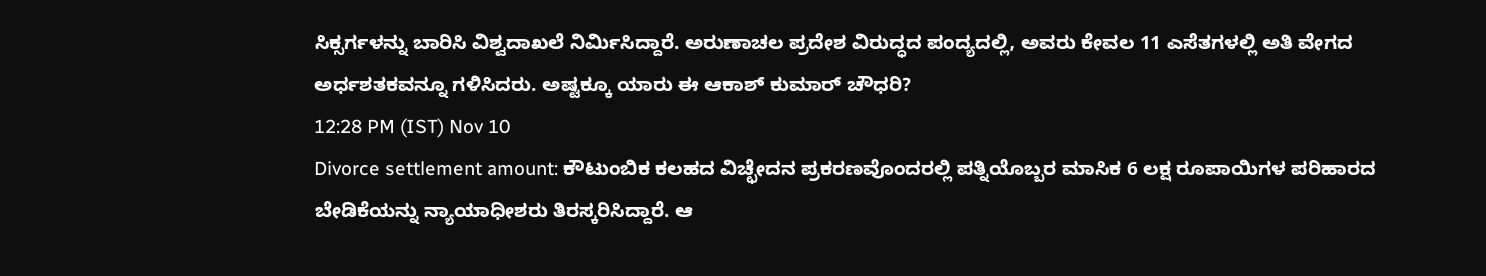ಸಿಕ್ಸರ್ಗಳನ್ನು ಬಾರಿಸಿ ವಿಶ್ವದಾಖಲೆ ನಿರ್ಮಿಸಿದ್ದಾರೆ. ಅರುಣಾಚಲ ಪ್ರದೇಶ ವಿರುದ್ಧದ ಪಂದ್ಯದಲ್ಲಿ, ಅವರು ಕೇವಲ 11 ಎಸೆತಗಳಲ್ಲಿ ಅತಿ ವೇಗದ ಅರ್ಧಶತಕವನ್ನೂ ಗಳಿಸಿದರು. ಅಷ್ಟಕ್ಕೂ ಯಾರು ಈ ಆಕಾಶ್ ಕುಮಾರ್ ಚೌಧರಿ?
12:28 PM (IST) Nov 10
Divorce settlement amount: ಕೌಟುಂಬಿಕ ಕಲಹದ ವಿಚ್ಛೇದನ ಪ್ರಕರಣವೊಂದರಲ್ಲಿ ಪತ್ನಿಯೊಬ್ಬರ ಮಾಸಿಕ 6 ಲಕ್ಷ ರೂಪಾಯಿಗಳ ಪರಿಹಾರದ ಬೇಡಿಕೆಯನ್ನು ನ್ಯಾಯಾಧೀಶರು ತಿರಸ್ಕರಿಸಿದ್ದಾರೆ. ಆ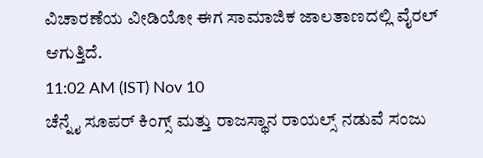ವಿಚಾರಣೆಯ ವೀಡಿಯೋ ಈಗ ಸಾಮಾಜಿಕ ಜಾಲತಾಣದಲ್ಲಿ ವೈರಲ್ ಆಗುತ್ತಿದೆ.
11:02 AM (IST) Nov 10
ಚೆನ್ನೈ ಸೂಪರ್ ಕಿಂಗ್ಸ್ ಮತ್ತು ರಾಜಸ್ಥಾನ ರಾಯಲ್ಸ್ ನಡುವೆ ಸಂಜು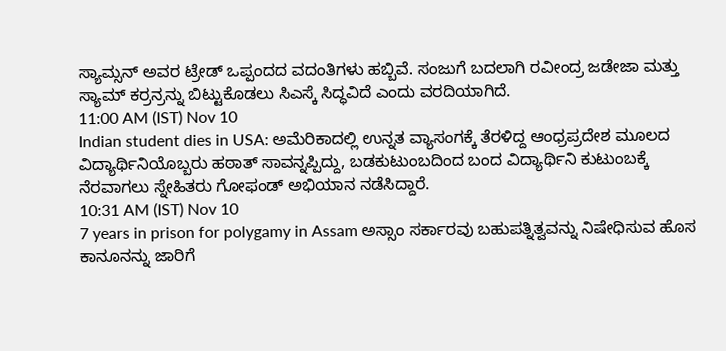ಸ್ಯಾಮ್ಸನ್ ಅವರ ಟ್ರೇಡ್ ಒಪ್ಪಂದದ ವದಂತಿಗಳು ಹಬ್ಬಿವೆ. ಸಂಜುಗೆ ಬದಲಾಗಿ ರವೀಂದ್ರ ಜಡೇಜಾ ಮತ್ತು ಸ್ಯಾಮ್ ಕರ್ರನ್ರನ್ನು ಬಿಟ್ಟುಕೊಡಲು ಸಿಎಸ್ಕೆ ಸಿದ್ಧವಿದೆ ಎಂದು ವರದಿಯಾಗಿದೆ.
11:00 AM (IST) Nov 10
Indian student dies in USA: ಅಮೆರಿಕಾದಲ್ಲಿ ಉನ್ನತ ವ್ಯಾಸಂಗಕ್ಕೆ ತೆರಳಿದ್ದ ಆಂಧ್ರಪ್ರದೇಶ ಮೂಲದ ವಿದ್ಯಾರ್ಥಿನಿಯೊಬ್ಬರು ಹಠಾತ್ ಸಾವನ್ನಪ್ಪಿದ್ದು, ಬಡಕುಟುಂಬದಿಂದ ಬಂದ ವಿದ್ಯಾರ್ಥಿನಿ ಕುಟುಂಬಕ್ಕೆ ನೆರವಾಗಲು ಸ್ನೇಹಿತರು ಗೋಫಂಡ್ ಅಭಿಯಾನ ನಡೆಸಿದ್ದಾರೆ.
10:31 AM (IST) Nov 10
7 years in prison for polygamy in Assam ಅಸ್ಸಾಂ ಸರ್ಕಾರವು ಬಹುಪತ್ನಿತ್ವವನ್ನು ನಿಷೇಧಿಸುವ ಹೊಸ ಕಾನೂನನ್ನು ಜಾರಿಗೆ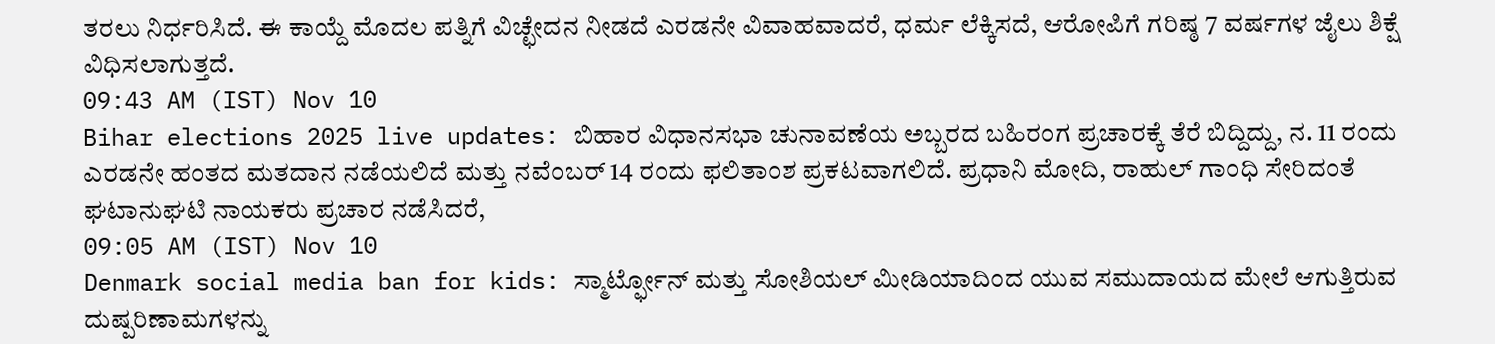ತರಲು ನಿರ್ಧರಿಸಿದೆ. ಈ ಕಾಯ್ದೆ ಮೊದಲ ಪತ್ನಿಗೆ ವಿಚ್ಛೇದನ ನೀಡದೆ ಎರಡನೇ ವಿವಾಹವಾದರೆ, ಧರ್ಮ ಲೆಕ್ಕಿಸದೆ, ಆರೋಪಿಗೆ ಗರಿಷ್ಠ 7 ವರ್ಷಗಳ ಜೈಲು ಶಿಕ್ಷೆ ವಿಧಿಸಲಾಗುತ್ತದೆ.
09:43 AM (IST) Nov 10
Bihar elections 2025 live updates: ಬಿಹಾರ ವಿಧಾನಸಭಾ ಚುನಾವಣೆಯ ಅಬ್ಬರದ ಬಹಿರಂಗ ಪ್ರಚಾರಕ್ಕೆ ತೆರೆ ಬಿದ್ದಿದ್ದು, ನ. 11 ರಂದು ಎರಡನೇ ಹಂತದ ಮತದಾನ ನಡೆಯಲಿದೆ ಮತ್ತು ನವೆಂಬರ್ 14 ರಂದು ಫಲಿತಾಂಶ ಪ್ರಕಟವಾಗಲಿದೆ. ಪ್ರಧಾನಿ ಮೋದಿ, ರಾಹುಲ್ ಗಾಂಧಿ ಸೇರಿದಂತೆ ಘಟಾನುಘಟಿ ನಾಯಕರು ಪ್ರಚಾರ ನಡೆಸಿದರೆ,
09:05 AM (IST) Nov 10
Denmark social media ban for kids: ಸ್ಮಾರ್ಟ್ಫೋನ್ ಮತ್ತು ಸೋಶಿಯಲ್ ಮೀಡಿಯಾದಿಂದ ಯುವ ಸಮುದಾಯದ ಮೇಲೆ ಆಗುತ್ತಿರುವ ದುಷ್ಪರಿಣಾಮಗಳನ್ನು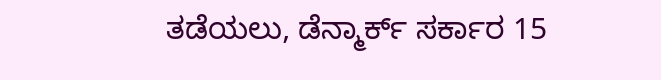ತಡೆಯಲು, ಡೆನ್ಮಾರ್ಕ್ ಸರ್ಕಾರ 15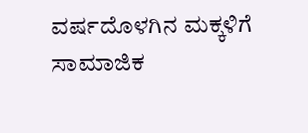ವರ್ಷದೊಳಗಿನ ಮಕ್ಕಳಿಗೆ ಸಾಮಾಜಿಕ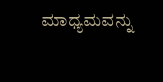ಮಾಧ್ಯಮವನ್ನು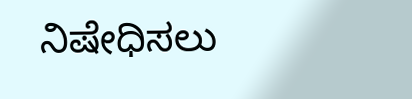ನಿಷೇಧಿಸಲು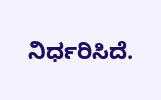ನಿರ್ಧರಿಸಿದೆ.